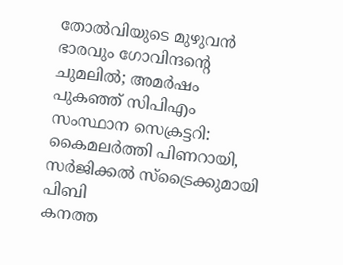തോൽവിയുടെ മുഴുവൻ ഭാരവും ഗോവിന്ദന്റെ ചുമലിൽ; അമർഷം പുകഞ്ഞ് സിപിഎം സംസ്ഥാന സെക്രട്ടറി: കൈമലർത്തി പിണറായി, സർജിക്കൽ സ്ട്രൈക്കുമായി പിബി
കനത്ത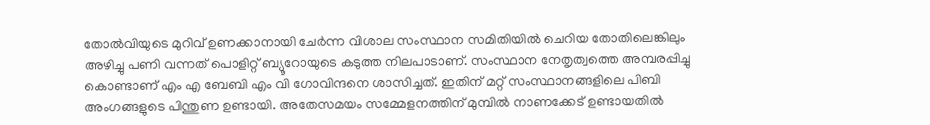തോൽവിയുടെ മുറിവ് ഉണക്കാനായി ചേർന്ന വിശാല സംസ്ഥാന സമിതിയിൽ ചെറിയ തോതിലെങ്കിലും അഴിച്ചു പണി വന്നത് പൊളിറ്റ് ബ്യൂറോയുടെ കടുത്ത നിലപാടാണ്. സംസ്ഥാന നേതൃത്വത്തെ അമ്പരപ്പിച്ചു കൊണ്ടാണ് എം എ ബേബി എം വി ഗോവിന്ദനെ ശാസിച്ചത്. ഇതിന് മറ്റ് സംസ്ഥാനങ്ങളിലെ പിബി അംഗങ്ങളുടെ പിന്തുണ ഉണ്ടായി. അതേസമയം സമ്മേളനത്തിന് മുമ്പിൽ നാണക്കേട് ഉണ്ടായതിൽ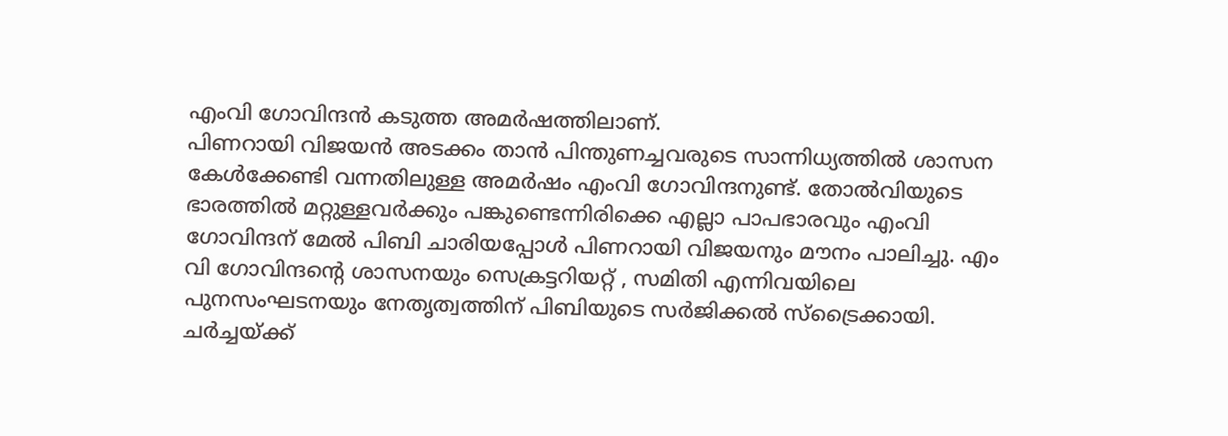എംവി ഗോവിന്ദൻ കടുത്ത അമർഷത്തിലാണ്.
പിണറായി വിജയൻ അടക്കം താൻ പിന്തുണച്ചവരുടെ സാന്നിധ്യത്തിൽ ശാസന കേൾക്കേണ്ടി വന്നതിലുള്ള അമർഷം എംവി ഗോവിന്ദനുണ്ട്. തോൽവിയുടെ ഭാരത്തിൽ മറ്റുള്ളവർക്കും പങ്കുണ്ടെന്നിരിക്കെ എല്ലാ പാപഭാരവും എംവി ഗോവിന്ദന് മേൽ പിബി ചാരിയപ്പോൾ പിണറായി വിജയനും മൗനം പാലിച്ചു. എം വി ഗോവിന്ദൻ്റെ ശാസനയും സെക്രട്ടറിയറ്റ് , സമിതി എന്നിവയിലെ പുനസംഘടനയും നേതൃത്വത്തിന് പിബിയുടെ സർജിക്കൽ സ്ട്രൈക്കായി. ചർച്ചയ്ക്ക്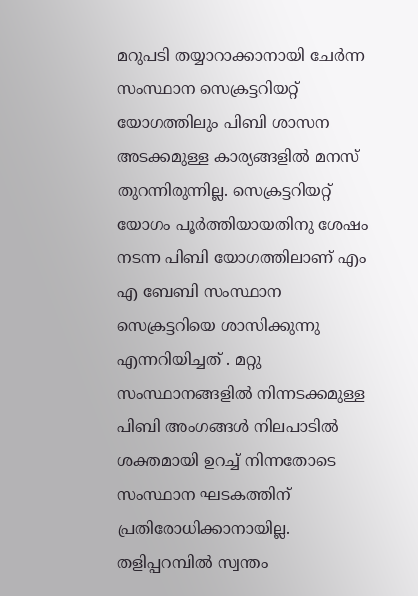മറുപടി തയ്യാറാക്കാനായി ചേർന്ന സംസ്ഥാന സെക്രട്ടറിയറ്റ് യോഗത്തിലും പിബി ശാസന അടക്കമുള്ള കാര്യങ്ങളിൽ മനസ് തുറന്നിരുന്നില്ല. സെക്രട്ടറിയറ്റ് യോഗം പൂർത്തിയായതിനു ശേഷം നടന്ന പിബി യോഗത്തിലാണ് എം എ ബേബി സംസ്ഥാന സെക്രട്ടറിയെ ശാസിക്കുന്നു എന്നറിയിച്ചത് . മറ്റു സംസ്ഥാനങ്ങളിൽ നിന്നടക്കമുള്ള പിബി അംഗങ്ങൾ നിലപാടിൽ ശക്തമായി ഉറച്ച് നിന്നതോടെ സംസ്ഥാന ഘടകത്തിന് പ്രതിരോധിക്കാനായില്ല.
തളിപ്പറമ്പിൽ സ്വന്തം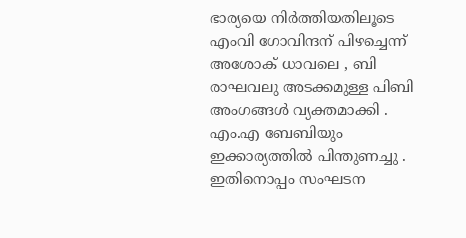ഭാര്യയെ നിർത്തിയതിലൂടെ എംവി ഗോവിന്ദന് പിഴച്ചെന്ന് അശോക് ധാവലെ , ബി രാഘവലു അടക്കമുള്ള പിബി അംഗങ്ങൾ വ്യക്തമാക്കി . എം.എ ബേബിയും ഇക്കാര്യത്തിൽ പിന്തുണച്ചു . ഇതിനൊപ്പം സംഘടന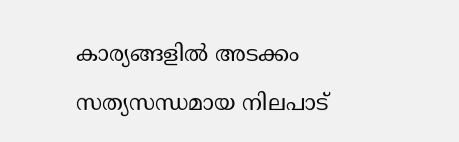കാര്യങ്ങളിൽ അടക്കം സത്യസന്ധമായ നിലപാട്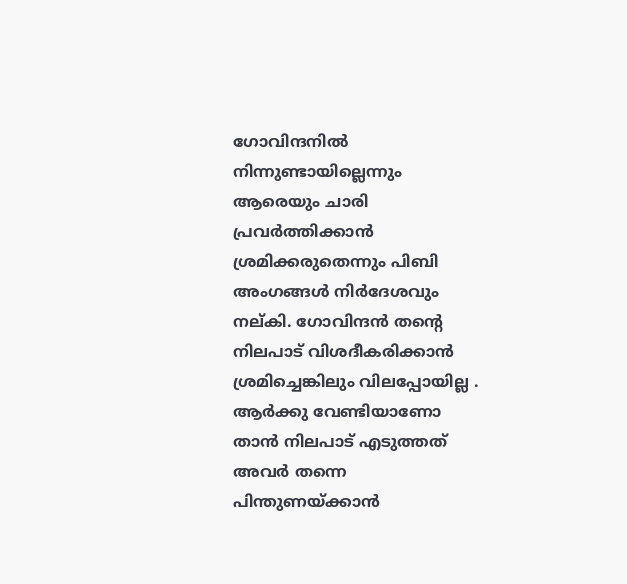ഗോവിന്ദനിൽ നിന്നുണ്ടായില്ലെന്നും ആരെയും ചാരി പ്രവർത്തിക്കാൻ ശ്രമിക്കരുതെന്നും പിബി അംഗങ്ങൾ നിർദേശവും നല്കി. ഗോവിന്ദൻ തൻ്റെ നിലപാട് വിശദീകരിക്കാൻ ശ്രമിച്ചെങ്കിലും വിലപ്പോയില്ല . ആർക്കു വേണ്ടിയാണോ താൻ നിലപാട് എടുത്തത് അവർ തന്നെ പിന്തുണയ്ക്കാൻ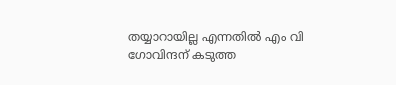തയ്യാറായില്ല എന്നതിൽ എം വി ഗോവിന്ദന് കടുത്ത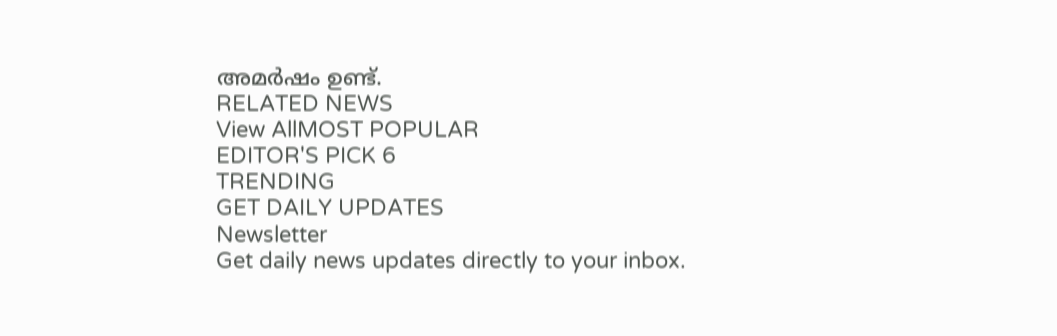അമർഷം ഉണ്ട്.
RELATED NEWS
View AllMOST POPULAR
EDITOR'S PICK 6
TRENDING
GET DAILY UPDATES
Newsletter
Get daily news updates directly to your inbox.